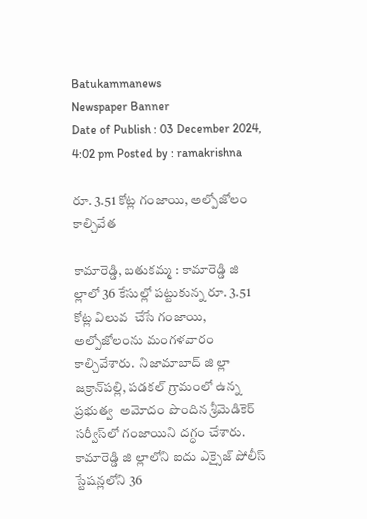Batukammanews
Newspaper Banner
Date of Publish : 03 December 2024, 4:02 pm Posted by : ramakrishna

రూ. 3.51 కోట్ల గంజాయి, అల్పోజోలం కాల్చివేత

కామారెడ్డి, బతుకమ్మ : కామారెడ్డి జి ల్లాలో 36 కేసుల్లో పట్టుకున్న రూ. 3.51 కోట్ల విలువ  చేసే గంజాయి, అల్పోజోలంను మంగళవారం కాల్చివేశారు.  నిజామాబాద్‌ జి ల్లా జక్రాన్‌పల్లి, పడకల్‌ గ్రామంలో ఉన్న ప్రభుత్వ  అమోదం పొందిన శ్రీమెడికెర్‌ సర్వీస్‌లో గంజాయిని దగ్ధం చేశారు. కామారెడ్డి జి ల్లాలోని ఐదు ఎక్సైజ్‌ పోలీస్‌ స్టేషన్లలోని 36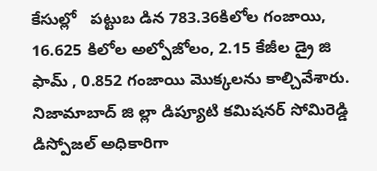కేసుల్లో   పట్టుబ డిన 783.36కిలోల గంజాయి, 16.625 కిలోల అల్పోజోలం, 2.15 కేజీల డ్రై జి ఫామ్ , 0.852 గంజాయి మొక్కలను కాల్చివేశారు. నిజామాబాద్‌ జి ల్లా డిప్యూటి కమిషనర్‌ సోమిరెడ్డి డిస్పోజల్‌ అధికారిగా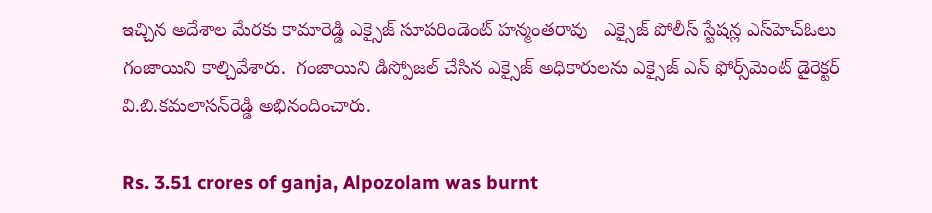ఇచ్చిన అదేశాల మేరకు కామారెడ్డి ఎక్సైజ్‌ సూపరిండెంట్‌ హన్మంతరావు   ఎక్సైజ్‌ పోలీస్‌ స్టేషన్ల ఎస్‌హెచ్‌ఓలు గంజాయిని కాల్చివేశారు.  గంజాయిని డిస్పోజల్‌ చేసిన ఎక్సైజ్‌ అధికారులను ఎక్సైజ్‌ ఎన్‌ ఫోర్స్‌మెంట్‌ డైరెక్టర్‌ వి.బి.కమలాసన్‌రెడ్డి అభినందించారు.

Rs. 3.51 crores of ganja, Alpozolam was burnt